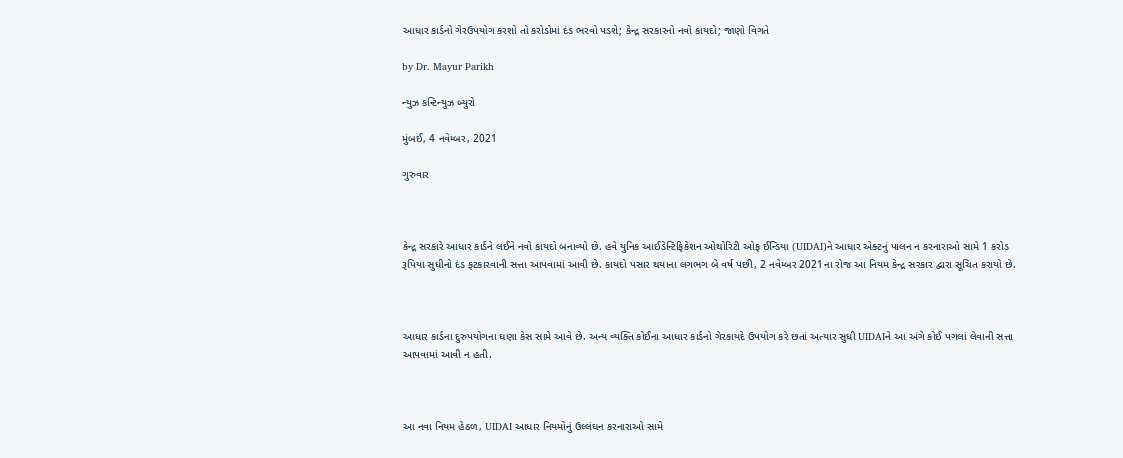આધાર કાર્ડનો ગેરઉપયોગ કરશો તો કરોડોમાં દંડ ભરવો પડશે; કેન્દ્ર સરકારનો નવો કાયદો; જાણો વિગતે

by Dr. Mayur Parikh

ન્યુઝ કન્ટિન્યુઝ બ્યુરો

મુંબઈ, 4 નવેમ્બર, 2021

ગુરુવાર



કેન્દ્ર સરકારે આધાર કાર્ડને લઈને નવો કાયદો બનાવ્યો છે. હવે યુનિક આઈડેન્ટિફિકેશન ઓથોરિટી ઓફ ઈન્ડિયા (UIDAI)ને આધાર એક્ટનું પાલન ન કરનારાઓ સામે 1 કરોડ રૂપિયા સુધીનો દંડ ફટકારવાની સત્તા આપવામાં આવી છે. કાયદો પસાર થયાના લગભગ બે વર્ષ પછી, 2 નવેમ્બર 2021ના રોજ આ નિયમ કેન્દ્ર સરકાર દ્વારા સૂચિત કરાયો છે.



આધાર કાર્ડના દુરુપયોગના ઘણા કેસ સામે આવે છે. અન્ય વ્યક્તિ કોઈના આધાર કાર્ડનો ગેરકાયદે ઉપયોગ કરે છતાં અત્યાર સુધી UIDAIને આ અંગે કોઈ પગલાં લેવાની સત્તા આપવામાં આવી ન હતી.



આ નવા નિયમ હેઠળ, UIDAI આધાર નિયમોનું ઉલ્લંઘન કરનારાઓ સામે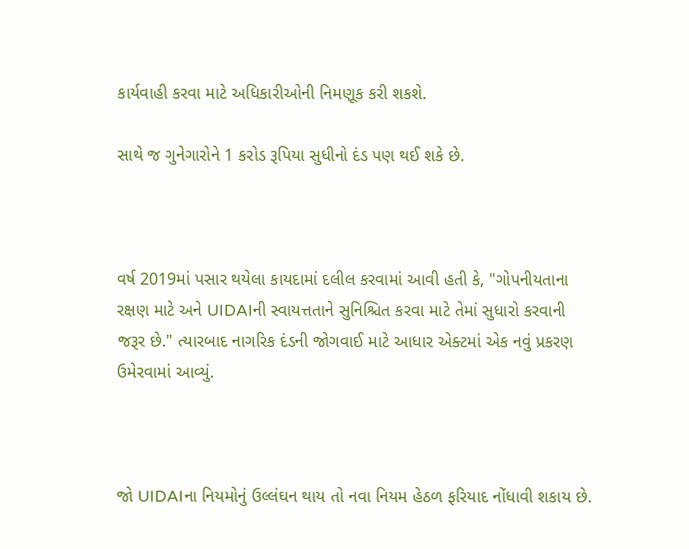કાર્યવાહી કરવા માટે અધિકારીઓની નિમણૂક કરી શકશે.

સાથે જ ગુનેગારોને 1 કરોડ રૂપિયા સુધીનો દંડ પણ થઈ શકે છે.



વર્ષ 2019માં પસાર થયેલા કાયદામાં દલીલ કરવામાં આવી હતી કે, "ગોપનીયતાના રક્ષણ માટે અને UIDAIની સ્વાયત્તતાને સુનિશ્ચિત કરવા માટે તેમાં સુધારો કરવાની જરૂર છે." ત્યારબાદ નાગરિક દંડની જોગવાઈ માટે આધાર એક્ટમાં એક નવું પ્રકરણ ઉમેરવામાં આવ્યું.



જો UIDAIના નિયમોનું ઉલ્લંઘન થાય તો નવા નિયમ હેઠળ ફરિયાદ નોંધાવી શકાય છે.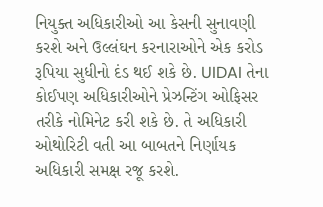નિયુક્ત અધિકારીઓ આ કેસની સુનાવણી કરશે અને ઉલ્લંઘન કરનારાઓને એક કરોડ રૂપિયા સુધીનો દંડ થઈ શકે છે. UIDAI તેના કોઈપણ અધિકારીઓને પ્રેઝન્ટિંગ ઓફિસર તરીકે નોમિનેટ કરી શકે છે. તે અધિકારી ઓથોરિટી વતી આ બાબતને નિર્ણાયક અધિકારી સમક્ષ રજૂ કરશે.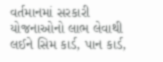વર્તમાનમાં સરકારી યોજનાઓનો લાભ લેવાથી લઈને સિમ કાર્ડ, પાન કાર્ડ,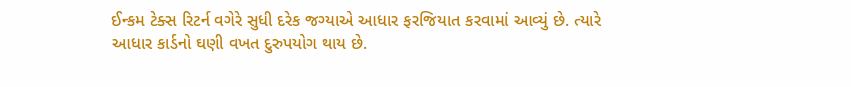ઈન્કમ ટેક્સ રિટર્ન વગેરે સુધી દરેક જગ્યાએ આધાર ફરજિયાત કરવામાં આવ્યું છે. ત્યારે આધાર કાર્ડનો ઘણી વખત દુરુપયોગ થાય છે.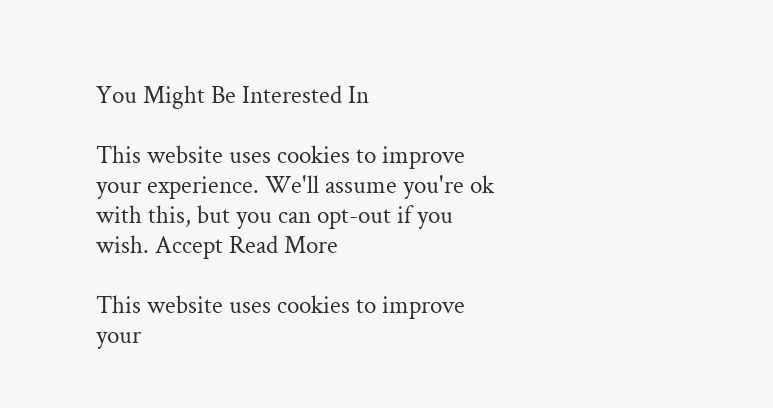You Might Be Interested In

This website uses cookies to improve your experience. We'll assume you're ok with this, but you can opt-out if you wish. Accept Read More

This website uses cookies to improve your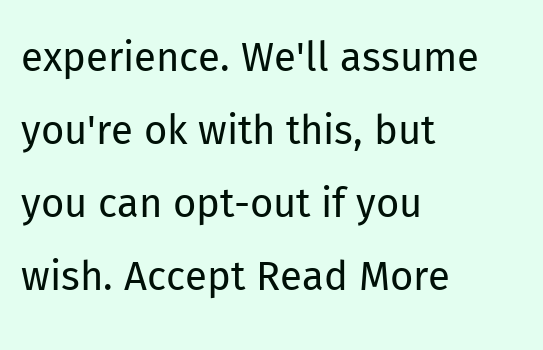experience. We'll assume you're ok with this, but you can opt-out if you wish. Accept Read More